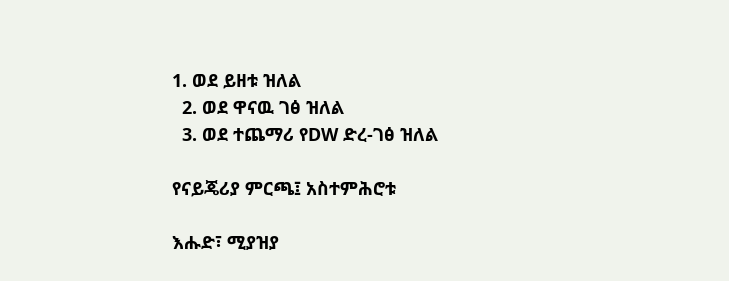1. ወደ ይዘቱ ዝለል
  2. ወደ ዋናዉ ገፅ ዝለል
  3. ወደ ተጨማሪ የDW ድረ-ገፅ ዝለል

የናይጄሪያ ምርጫ፤ አስተምሕሮቱ

እሑድ፣ ሚያዝያ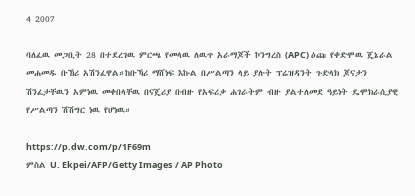4 2007

ባለፈዉ መጋቢት 28 በተደረገዉ ምርጫ የመላዉ ለዉጥ አራማጆች ኮንግረስ (APC) ዕጩ የቀድሞዉ ጄኔራል መሐመዱ ቡኸሪ አሽንፈዋል።ከቡኻሪ ማሸነፍ እኩል በሥልጣን ላይ ያሉት ፕሬዝዳንት ጉድላክ ጆናታን ሽንፈታቸዉን አምነዉ መቀበላቸዉ በናጄሪያ በብዙ የአፍሪቃ ሐገራትም ብዙ ያልተለመደ ዓይነት ዴሞክራሲያዊ የሥልጣን ሽሽግር ነዉ የሆነዉ።

https://p.dw.com/p/1F69m
ምስል U. Ekpei/AFP/Getty Images / AP Photo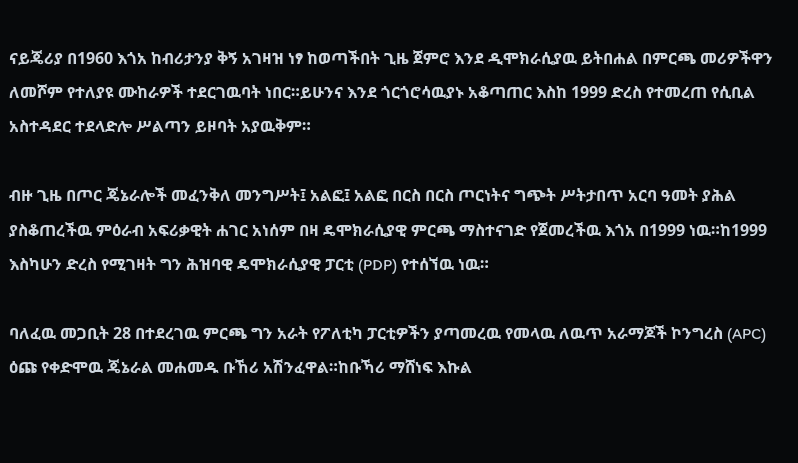ናይጄሪያ በ1960 እጎአ ከብሪታንያ ቅኝ አገዛዝ ነፃ ከወጣችበት ጊዜ ጀምሮ እንደ ዲሞክራሲያዉ ይትበሐል በምርጫ መሪዎችዋን ለመሾም የተለያዩ ሙከራዎች ተደርገዉባት ነበር።ይሁንና እንደ ጎርጎሮሳዉያኑ አቆጣጠር እስከ 1999 ድረስ የተመረጠ የሲቢል አስተዳደር ተደላድሎ ሥልጣን ይዞባት አያዉቅም።

ብዙ ጊዜ በጦር ጄኔራሎች መፈንቅለ መንግሥት፤ አልፎ፤ አልፎ በርስ በርስ ጦርነትና ግጭት ሥትታበጥ አርባ ዓመት ያሕል ያስቆጠረችዉ ምዕራብ አፍሪቃዊት ሐገር አነሰም በዛ ዴሞክራሲያዊ ምርጫ ማስተናገድ የጀመረችዉ እጎአ በ1999 ነዉ።ከ1999 እስካሁን ድረስ የሚገዛት ግን ሕዝባዊ ዴሞክራሲያዊ ፓርቲ (PDP) የተሰኘዉ ነዉ።

ባለፈዉ መጋቢት 28 በተደረገዉ ምርጫ ግን አራት የፖለቲካ ፓርቲዎችን ያጣመረዉ የመላዉ ለዉጥ አራማጆች ኮንግረስ (APC) ዕጩ የቀድሞዉ ጄኔራል መሐመዱ ቡኸሪ አሽንፈዋል።ከቡኻሪ ማሸነፍ እኩል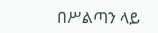በሥልጣን ላይ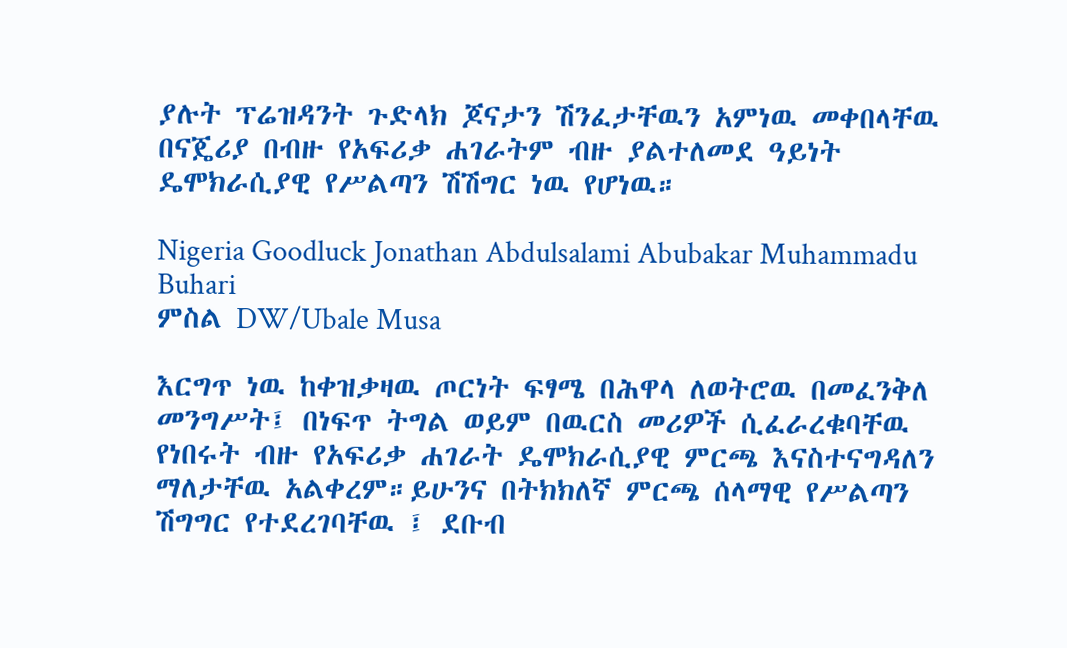ያሉት ፕሬዝዳንት ጉድላክ ጆናታን ሽንፈታቸዉን አምነዉ መቀበላቸዉ በናጄሪያ በብዙ የአፍሪቃ ሐገራትም ብዙ ያልተለመደ ዓይነት ዴሞክራሲያዊ የሥልጣን ሽሽግር ነዉ የሆነዉ።

Nigeria Goodluck Jonathan Abdulsalami Abubakar Muhammadu Buhari
ምስል DW/Ubale Musa

እርግጥ ነዉ ከቀዝቃዛዉ ጦርነት ፍፃሜ በሕዋላ ለወትሮዉ በመፈንቅለ መንግሥት፤ በነፍጥ ትግል ወይም በዉርስ መሪዎች ሲፈራረቁባቸዉ የነበሩት ብዙ የአፍሪቃ ሐገራት ዴሞክራሲያዊ ምርጫ እናስተናግዳለን ማለታቸዉ አልቀረም።ይሁንና በትክክለኛ ምርጫ ሰላማዊ የሥልጣን ሽግግር የተደረገባቸዉ ፤ ደቡብ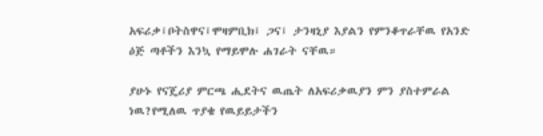አፍሪቃ፤ቦትስዋና፤ሞዛምቢክ፤ ጋና፤ ታንዛኒያ እያልን የምንቆጥራቸዉ የአንድ ዕጅ ጣቶችን እንኳ የማይሞሉ ሐገራት ናቸዉ።

ያሁኑ የናጄሪያ ምርጫ ሒደትና ዉጤት ለአፍሪቃዉያን ምን ያስተምራል ነዉ?የሚለዉ ጥያቄ የዉይይታችን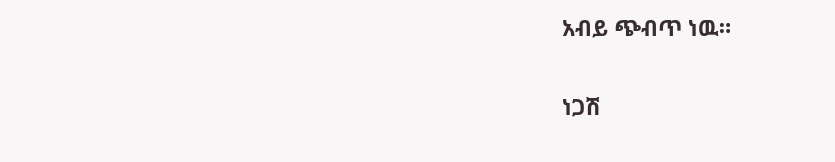አብይ ጭብጥ ነዉ።

ነጋሽ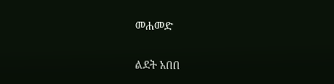መሐመድ

ልደት አበበ